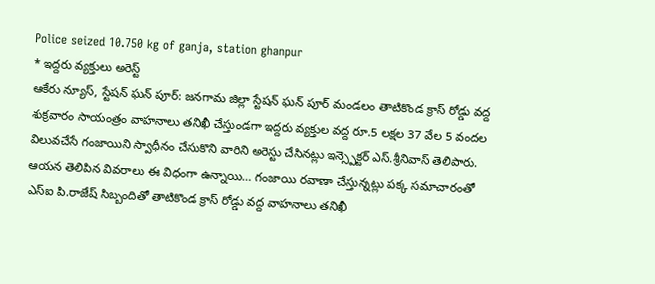Police seized 10.750 kg of ganja, station ghanpur
* ఇద్దరు వ్యక్తులు అరెస్ట్
ఆకేరు న్యూస్, స్టేషన్ ఘన్ పూర్: జనగామ జిల్లా స్టేషన్ ఘన్ పూర్ మండలం తాటికొండ క్రాస్ రోడ్డు వద్ద శుక్రవారం సాయంత్రం వాహనాలు తనిఖీ చేస్తుండగా ఇద్దరు వ్యక్తుల వద్ద రూ.5 లక్షల 37 వేల 5 వందల విలువచేసే గంజాయిని స్వాధీనం చేసుకొని వారిని అరెస్టు చేసినట్లు ఇన్స్పెక్టర్ ఎస్.శ్రీనివాస్ తెలిపారు.
ఆయన తెలిపిన వివరాలు ఈ విధంగా ఉన్నాయి… గంజాయి రవాణా చేస్తున్నట్లు పక్క సమాచారంతో ఎస్ఐ పి.రాజేష్ సిబ్బందితో తాటికొండ క్రాస్ రోడ్డు వద్ద వాహనాలు తనిఖీ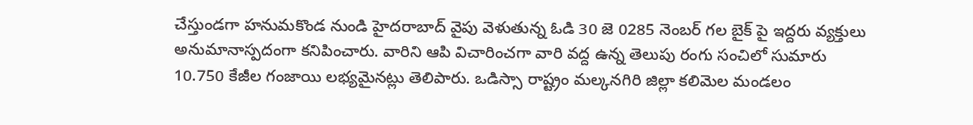చేస్తుండగా హనుమకొండ నుండి హైదరాబాద్ వైపు వెళుతున్న ఓడి 30 జె 0285 నెంబర్ గల బైక్ పై ఇద్దరు వ్యక్తులు అనుమానాస్పదంగా కనిపించారు. వారిని ఆపి విచారించగా వారి వద్ద ఉన్న తెలుపు రంగు సంచిలో సుమారు 10.750 కేజీల గంజాయి లభ్యమైనట్లు తెలిపారు. ఒడిస్సా రాష్ట్రం మల్కనగిరి జిల్లా కలిమెల మండలం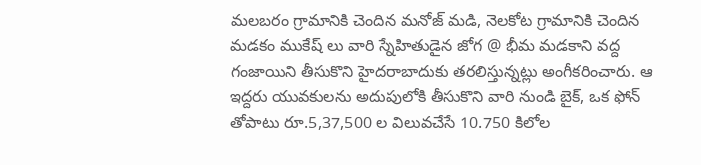మలబరం గ్రామానికి చెందిన మనోజ్ మడి, నెలకోట గ్రామానికి చెందిన మడకం ముకేష్ లు వారి స్నేహితుడైన జోగ @ భీమ మడకాని వద్ద గంజాయిని తీసుకొని హైదరాబాదుకు తరలిస్తున్నట్లు అంగీకరించారు. ఆ ఇద్దరు యువకులను అదుపులోకి తీసుకొని వారి నుండి బైక్, ఒక ఫోన్ తోపాటు రూ.5,37,500 ల విలువచేసే 10.750 కిలోల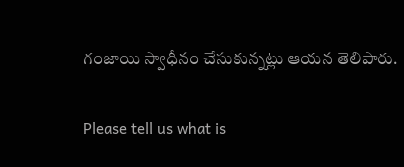గంజాయి స్వాధీనం చేసుకున్నట్లు ఆయన తెలిపారు.

Please tell us what is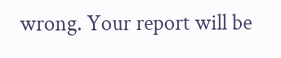wrong. Your report will be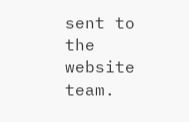sent to the website team.